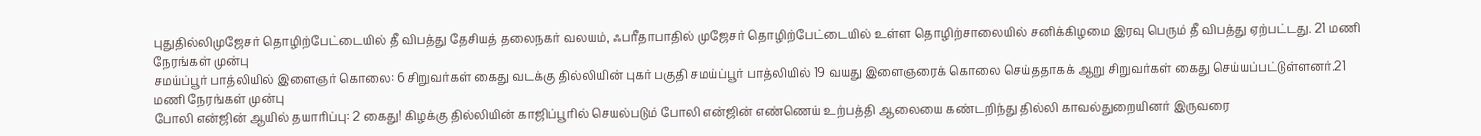புதுதில்லிமுஜேசர் தொழிற்பேட்டையில் தீ விபத்து தேசியத் தலைநகர் வலயம், ஃபரீதாபாதில் முஜேசர் தொழிற்பேட்டையில் உள்ள தொழிற்சாலையில் சனிக்கிழமை இரவு பெரும் தீ விபத்து ஏற்பட்டது. 21 மணி நேரங்கள் முன்பு
சமய்ப்பூர் பாத்லியில் இளைஞர் கொலை: 6 சிறுவர்கள் கைது வடக்கு தில்லியின் புகர் பகுதி சமய்ப்பூர் பாத்லியில் 19 வயது இளைஞரைக் கொலை செய்ததாகக் ஆறு சிறுவர்கள் கைது செய்யப்பட்டுள்ளனர்.21 மணி நேரங்கள் முன்பு
போலி என்ஜின் ஆயில் தயாரிப்பு: 2 கைது! கிழக்கு தில்லியின் காஜிப்பூரில் செயல்படும் போலி என்ஜின் எண்ணெய் உற்பத்தி ஆலையை கண்டறிந்து தில்லி காவல்துறையினர் இருவரை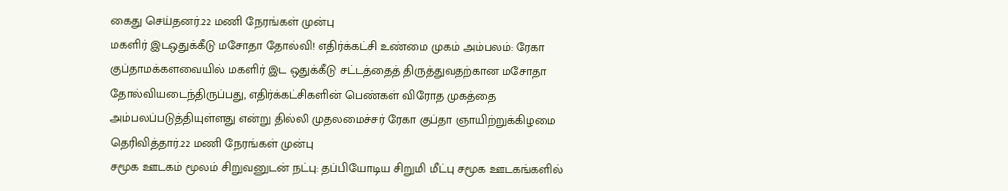கைது செய்தனர்.22 மணி நேரங்கள் முன்பு
மகளிர் இடஒதுக்கீடு மசோதா தோல்வி! எதிர்க்கட்சி உண்மை முகம் அம்பலம்: ரேகா குப்தாமக்களவையில் மகளிர் இட ஒதுக்கீடு சட்டத்தைத் திருத்துவதற்கான மசோதா தோல்வியடைந்திருப்பது, எதிர்க்கட்சிகளின் பெண்கள் விரோத முகத்தை அம்பலப்படுத்தியுள்ளது என்று தில்லி முதலமைச்சர் ரேகா குப்தா ஞாயிற்றுக்கிழமை தெரிவித்தார்.22 மணி நேரங்கள் முன்பு
சமூக ஊடகம் மூலம் சிறுவனுடன் நட்பு: தப்பியோடிய சிறுமி மீட்பு சமூக ஊடகங்களில்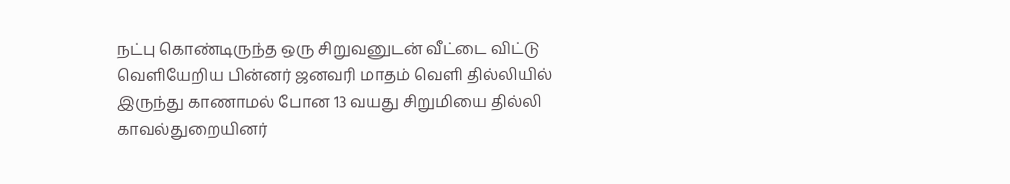நட்பு கொண்டிருந்த ஒரு சிறுவனுடன் வீட்டை விட்டு வெளியேறிய பின்னர் ஜனவரி மாதம் வெளி தில்லியில் இருந்து காணாமல் போன 13 வயது சிறுமியை தில்லி காவல்துறையினர்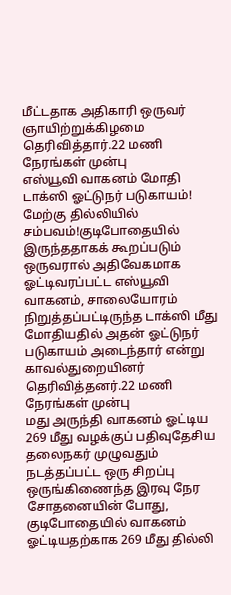மீட்டதாக அதிகாரி ஒருவர் ஞாயிற்றுக்கிழமை தெரிவித்தார்.22 மணி நேரங்கள் முன்பு
எஸ்யூவி வாகனம் மோதி டாக்ஸி ஓட்டுநர் படுகாயம்! மேற்கு தில்லியில் சம்பவம்!குடிபோதையில் இருந்ததாகக் கூறப்படும் ஒருவரால் அதிவேகமாக ஓட்டிவரப்பட்ட எஸ்யூவி வாகனம், சாலையோரம் நிறுத்தப்பட்டிருந்த டாக்ஸி மீது மோதியதில் அதன் ஓட்டுநர் படுகாயம் அடைந்தார் என்று காவல்துறையினர் தெரிவித்தனர்.22 மணி நேரங்கள் முன்பு
மது அருந்தி வாகனம் ஓட்டிய 269 மீது வழக்குப் பதிவுதேசிய தலைநகர் முழுவதும் நடத்தப்பட்ட ஒரு சிறப்பு ஒருங்கிணைந்த இரவு நேர சோதனையின் போது, குடிபோதையில் வாகனம் ஓட்டியதற்காக 269 மீது தில்லி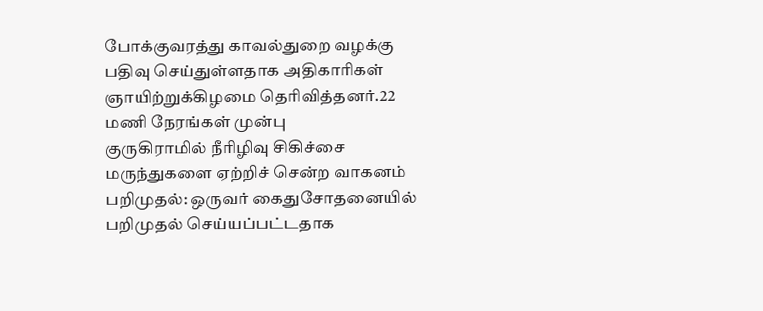போக்குவரத்து காவல்துறை வழக்கு பதிவு செய்துள்ளதாக அதிகாரிகள் ஞாயிற்றுக்கிழமை தெரிவித்தனர்.22 மணி நேரங்கள் முன்பு
குருகிராமில் நீரிழிவு சிகிச்சை மருந்துகளை ஏற்றிச் சென்ற வாகனம் பறிமுதல்: ஒருவர் கைதுசோதனையில் பறிமுதல் செய்யப்பட்டதாக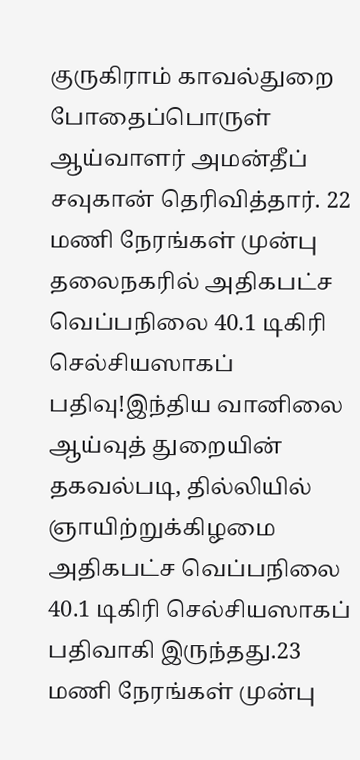குருகிராம் காவல்துறை போதைப்பொருள் ஆய்வாளர் அமன்தீப் சவுகான் தெரிவித்தார். 22 மணி நேரங்கள் முன்பு
தலைநகரில் அதிகபட்ச வெப்பநிலை 40.1 டிகிரி செல்சியஸாகப் பதிவு!இந்திய வானிலை ஆய்வுத் துறையின் தகவல்படி, தில்லியில் ஞாயிற்றுக்கிழமை அதிகபட்ச வெப்பநிலை 40.1 டிகிரி செல்சியஸாகப் பதிவாகி இருந்தது.23 மணி நேரங்கள் முன்பு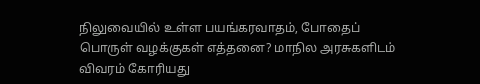நிலுவையில் உள்ள பயங்கரவாதம், போதைப் பொருள் வழக்குகள் எத்தனை? மாநில அரசுகளிடம் விவரம் கோரியது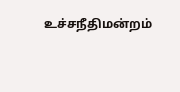உச்சநீதிமன்றம்